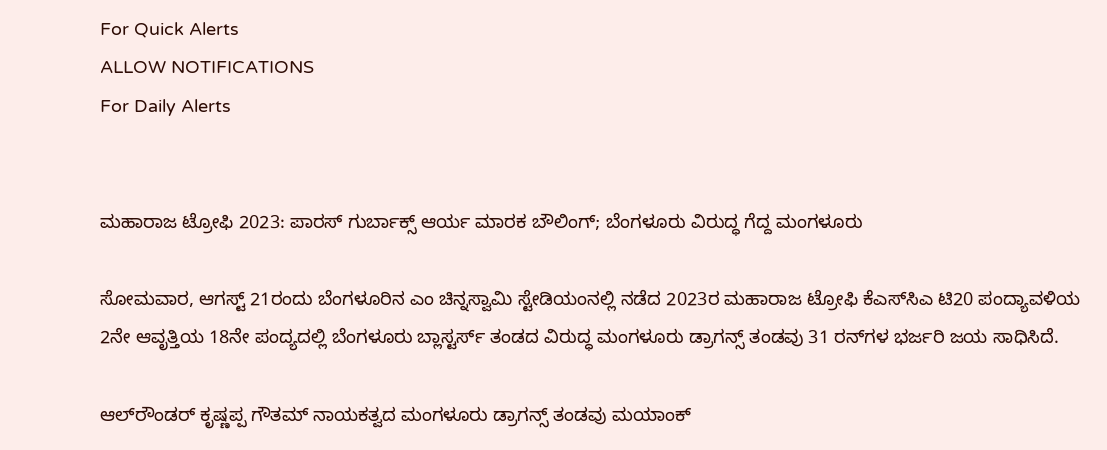For Quick Alerts
ALLOW NOTIFICATIONS
For Daily Alerts


ಮಹಾರಾಜ ಟ್ರೋಫಿ 2023: ಪಾರಸ್ ಗುರ್ಬಾಕ್ಸ್ ಆರ್ಯ ಮಾರಕ ಬೌಲಿಂಗ್; ಬೆಂಗಳೂರು ವಿರುದ್ಧ ಗೆದ್ದ ಮಂಗಳೂರು

ಸೋಮವಾರ, ಆಗಸ್ಟ್ 21ರಂದು ಬೆಂಗಳೂರಿನ ಎಂ ಚಿನ್ನಸ್ವಾಮಿ ಸ್ಟೇಡಿಯಂನಲ್ಲಿ ನಡೆದ 2023ರ ಮಹಾರಾಜ ಟ್ರೋಫಿ ಕೆಎಸ್‌ಸಿಎ ಟಿ20 ಪಂದ್ಯಾವಳಿಯ 2ನೇ ಆವೃತ್ತಿಯ 18ನೇ ಪಂದ್ಯದಲ್ಲಿ ಬೆಂಗಳೂರು ಬ್ಲಾಸ್ಟರ್ಸ್ ತಂಡದ ವಿರುದ್ಧ ಮಂಗಳೂರು ಡ್ರಾಗನ್ಸ್ ತಂಡವು 31 ರನ್‌ಗಳ ಭರ್ಜರಿ ಜಯ ಸಾಧಿಸಿದೆ.

ಆಲ್‌ರೌಂಡರ್ ಕೃಷ್ಣಪ್ಪ ಗೌತಮ್ ನಾಯಕತ್ವದ ಮಂಗಳೂರು ಡ್ರಾಗನ್ಸ್ ತಂಡವು ಮಯಾಂಕ್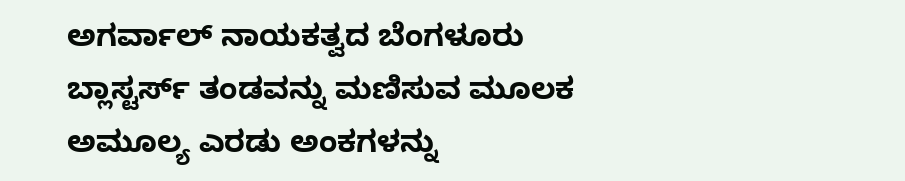ಅಗರ್ವಾಲ್ ನಾಯಕತ್ವದ ಬೆಂಗಳೂರು ಬ್ಲಾಸ್ಟರ್ಸ್ ತಂಡವನ್ನು ಮಣಿಸುವ ಮೂಲಕ ಅಮೂಲ್ಯ ಎರಡು ಅಂಕಗಳನ್ನು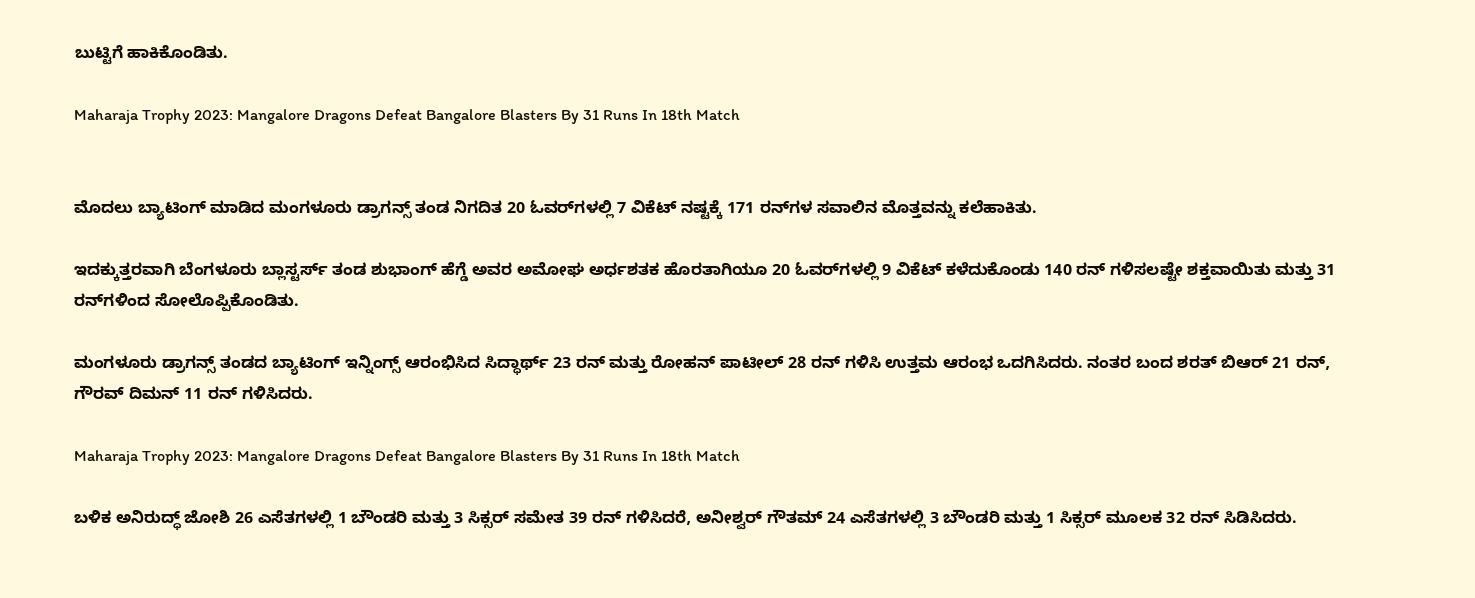ಬುಟ್ಟಿಗೆ ಹಾಕಿಕೊಂಡಿತು.

Maharaja Trophy 2023: Mangalore Dragons Defeat Bangalore Blasters By 31 Runs In 18th Match


ಮೊದಲು ಬ್ಯಾಟಿಂಗ್ ಮಾಡಿದ ಮಂಗಳೂರು ಡ್ರಾಗನ್ಸ್ ತಂಡ ನಿಗದಿತ 20 ಓವರ್‌ಗಳಲ್ಲಿ 7 ವಿಕೆಟ್ ನಷ್ಟಕ್ಕೆ 171 ರನ್‌ಗಳ ಸವಾಲಿನ ಮೊತ್ತವನ್ನು ಕಲೆಹಾಕಿತು.

ಇದಕ್ಕುತ್ತರವಾಗಿ ಬೆಂಗಳೂರು ಬ್ಲಾಸ್ಟರ್ಸ್ ತಂಡ ಶುಭಾಂಗ್ ಹೆಗ್ಡೆ ಅವರ ಅಮೋಘ ಅರ್ಧಶತಕ ಹೊರತಾಗಿಯೂ 20 ಓವರ್‌ಗಳಲ್ಲಿ 9 ವಿಕೆಟ್‌ ಕಳೆದುಕೊಂಡು 140 ರನ್ ಗಳಿಸಲಷ್ಟೇ ಶಕ್ತವಾಯಿತು ಮತ್ತು 31 ರನ್‌ಗಳಿಂದ ಸೋಲೊಪ್ಪಿಕೊಂಡಿತು.

ಮಂಗಳೂರು ಡ್ರಾಗನ್ಸ್ ತಂಡದ ಬ್ಯಾಟಿಂಗ್ ಇನ್ನಿಂಗ್ಸ್ ಆರಂಭಿಸಿದ ಸಿದ್ಧಾರ್ಥ್ 23 ರನ್ ಮತ್ತು ರೋಹನ್ ಪಾಟೀಲ್ 28 ರನ್ ಗಳಿಸಿ ಉತ್ತಮ ಆರಂಭ ಒದಗಿಸಿದರು. ನಂತರ ಬಂದ ಶರತ್ ಬಿಆರ್ 21 ರನ್, ಗೌರವ್ ದಿಮನ್ 11 ರನ್ ಗಳಿಸಿದರು.

Maharaja Trophy 2023: Mangalore Dragons Defeat Bangalore Blasters By 31 Runs In 18th Match

ಬಳಿಕ ಅನಿರುದ್ಧ್ ಜೋಶಿ 26 ಎಸೆತಗಳಲ್ಲಿ 1 ಬೌಂಡರಿ ಮತ್ತು 3 ಸಿಕ್ಸರ್ ಸಮೇತ 39 ರನ್ ಗಳಿಸಿದರೆ, ಅನೀಶ್ವರ್ ಗೌತಮ್ 24 ಎಸೆತಗಳಲ್ಲಿ 3 ಬೌಂಡರಿ ಮತ್ತು 1 ಸಿಕ್ಸರ್ ಮೂಲಕ 32 ರನ್ ಸಿಡಿಸಿದರು.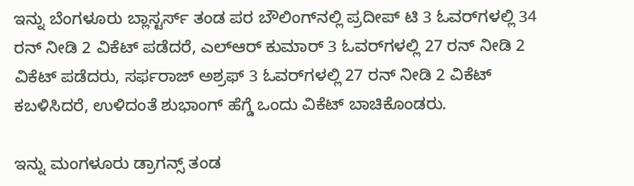ಇನ್ನು ಬೆಂಗಳೂರು ಬ್ಲಾಸ್ಟರ್ಸ್ ತಂಡ ಪರ ಬೌಲಿಂಗ್‌ನಲ್ಲಿ ಪ್ರದೀಪ್ ಟಿ 3 ಓವರ್‌ಗಳಲ್ಲಿ 34 ರನ್ ನೀಡಿ 2 ವಿಕೆಟ್ ಪಡೆದರೆ, ಎಲ್ಆರ್ ಕುಮಾರ್ 3 ಓವರ್‌ಗಳಲ್ಲಿ 27 ರನ್ ನೀಡಿ 2 ವಿಕೆಟ್ ಪಡೆದರು, ಸರ್ಫರಾಜ್ ಅಶ್ರಫ್ 3 ಓವರ್‌ಗಳಲ್ಲಿ 27 ರನ್ ನೀಡಿ 2 ವಿಕೆಟ್ ಕಬಳಿಸಿದರೆ, ಉಳಿದಂತೆ ಶುಭಾಂಗ್ ಹೆಗ್ಡೆ ಒಂದು ವಿಕೆಟ್ ಬಾಚಿಕೊಂಡರು.

ಇನ್ನು ಮಂಗಳೂರು ಡ್ರಾಗನ್ಸ್ ತಂಡ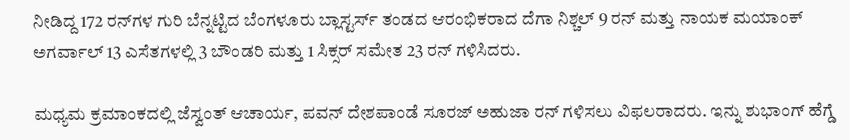ನೀಡಿದ್ದ 172 ರನ್‌ಗಳ ಗುರಿ ಬೆನ್ನಟ್ಟಿದ ಬೆಂಗಳೂರು ಬ್ಲಾಸ್ಟರ್ಸ್ ತಂಡದ ಆರಂಭಿಕರಾದ ದೆಗಾ ನಿಶ್ಚಲ್ 9 ರನ್ ಮತ್ತು ನಾಯಕ ಮಯಾಂಕ್ ಅಗರ್ವಾಲ್ 13 ಎಸೆತಗಳಲ್ಲಿ 3 ಬೌಂಡರಿ ಮತ್ತು 1 ಸಿಕ್ಸರ್ ಸಮೇತ 23 ರನ್ ಗಳಿಸಿದರು.

ಮಧ್ಯಮ ಕ್ರಮಾಂಕದಲ್ಲಿ ಜೆಸ್ವಂತ್ ಆಚಾರ್ಯ, ಪವನ್ ದೇಶಪಾಂಡೆ ಸೂರಜ್ ಅಹುಜಾ ರನ್ ಗಳಿಸಲು ವಿಫಲರಾದರು. ಇನ್ನು ಶುಭಾಂಗ್ ಹೆಗ್ಡೆ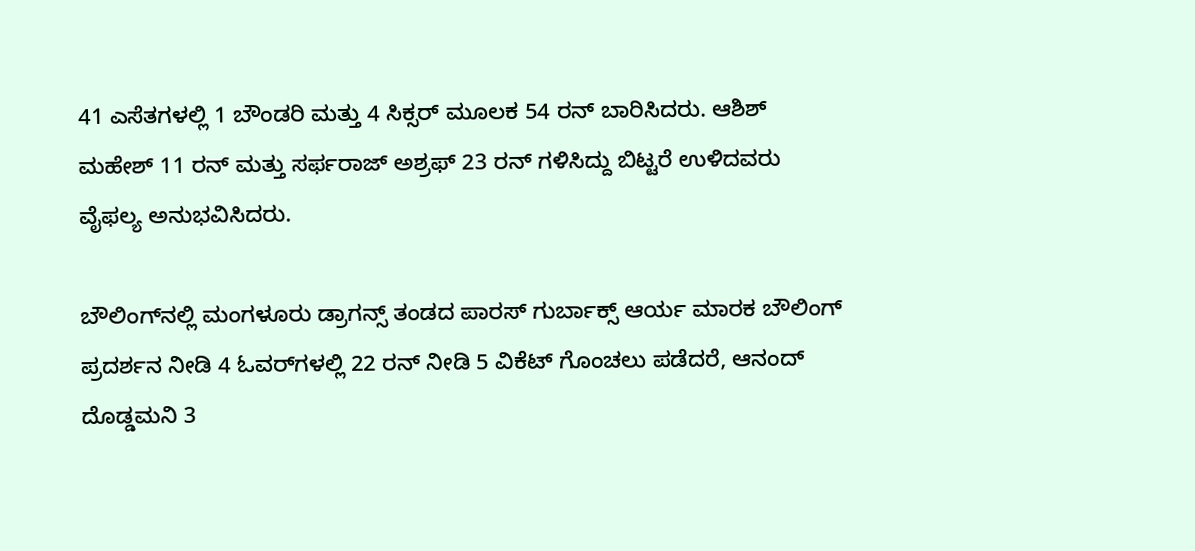41 ಎಸೆತಗಳಲ್ಲಿ 1 ಬೌಂಡರಿ ಮತ್ತು 4 ಸಿಕ್ಸರ್ ಮೂಲಕ 54 ರನ್ ಬಾರಿಸಿದರು. ಆಶಿಶ್ ಮಹೇಶ್ 11 ರನ್ ಮತ್ತು ಸರ್ಫರಾಜ್ ಅಶ್ರಫ್ 23 ರನ್ ಗಳಿಸಿದ್ದು ಬಿಟ್ಟರೆ ಉಳಿದವರು ವೈಫಲ್ಯ ಅನುಭವಿಸಿದರು.

ಬೌಲಿಂಗ್‌ನಲ್ಲಿ ಮಂಗಳೂರು ಡ್ರಾಗನ್ಸ್ ತಂಡದ ಪಾರಸ್ ಗುರ್ಬಾಕ್ಸ್ ಆರ್ಯ ಮಾರಕ ಬೌಲಿಂಗ್ ಪ್ರದರ್ಶನ ನೀಡಿ 4 ಓವರ್‌ಗಳಲ್ಲಿ 22 ರನ್ ನೀಡಿ 5 ವಿಕೆಟ್ ಗೊಂಚಲು ಪಡೆದರೆ, ಆನಂದ್ ದೊಡ್ಡಮನಿ 3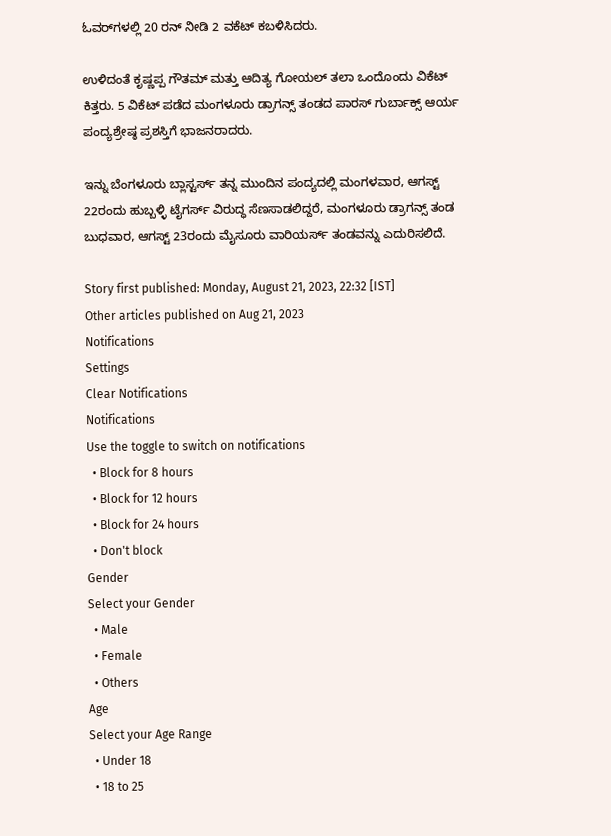ಓವರ್‌ಗಳಲ್ಲಿ 20 ರನ್ ನೀಡಿ 2 ವಕೆಟ್ ಕಬಳಿಸಿದರು.

ಉಳಿದಂತೆ ಕೃಷ್ಣಪ್ಪ ಗೌತಮ್ ಮತ್ತು ಆದಿತ್ಯ ಗೋಯಲ್ ತಲಾ ಒಂದೊಂದು ವಿಕೆಟ್ ಕಿತ್ತರು. 5 ವಿಕೆಟ್ ಪಡೆದ ಮಂಗಳೂರು ಡ್ರಾಗನ್ಸ್ ತಂಡದ ಪಾರಸ್ ಗುರ್ಬಾಕ್ಸ್ ಆರ್ಯ ಪಂದ್ಯಶ್ರೇಷ್ಠ ಪ್ರಶಸ್ತಿಗೆ ಭಾಜನರಾದರು.

ಇನ್ನು ಬೆಂಗಳೂರು ಬ್ಲಾಸ್ಟರ್ಸ್ ತನ್ನ ಮುಂದಿನ ಪಂದ್ಯದಲ್ಲಿ ಮಂಗಳವಾರ, ಆಗಸ್ಟ್ 22ರಂದು ಹುಬ್ಬಳ್ಳಿ ಟೈಗರ್ಸ್ ವಿರುದ್ಧ ಸೆಣಸಾಡಲಿದ್ದರೆ, ಮಂಗಳೂರು ಡ್ರಾಗನ್ಸ್ ತಂಡ ಬುಧವಾರ, ಆಗಸ್ಟ್ 23ರಂದು ಮೈಸೂರು ವಾರಿಯರ್ಸ್ ತಂಡವನ್ನು ಎದುರಿಸಲಿದೆ.

Story first published: Monday, August 21, 2023, 22:32 [IST]
Other articles published on Aug 21, 2023
Notifications
Settings
Clear Notifications
Notifications
Use the toggle to switch on notifications
  • Block for 8 hours
  • Block for 12 hours
  • Block for 24 hours
  • Don't block
Gender
Select your Gender
  • Male
  • Female
  • Others
Age
Select your Age Range
  • Under 18
  • 18 to 25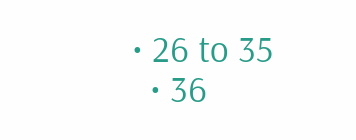• 26 to 35
  • 36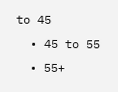to 45
  • 45 to 55
  • 55+